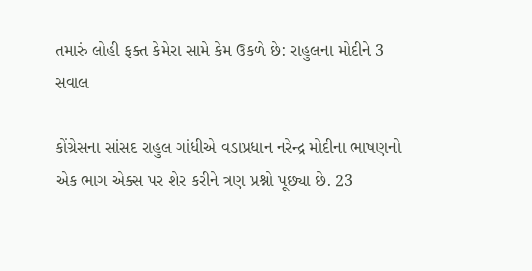તમારું લોહી ફક્ત કેમેરા સામે કેમ ઉકળે છે: રાહુલના મોદીને 3 સવાલ

કોંગ્રેસના સાંસદ રાહુલ ગાંધીએ વડાપ્રધાન નરેન્દ્ર મોદીના ભાષણનો એક ભાગ એક્સ પર શેર કરીને ત્રણ પ્રશ્નો પૂછ્યા છે. 23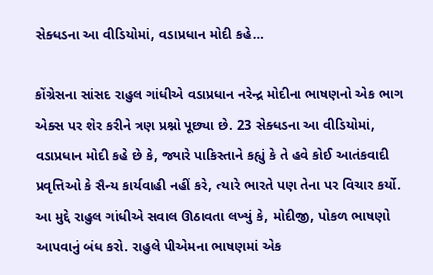સેક્ધડના આ વીડિયોમાં, વડાપ્રધાન મોદી કહે…

કોંગ્રેસના સાંસદ રાહુલ ગાંધીએ વડાપ્રધાન નરેન્દ્ર મોદીના ભાષણનો એક ભાગ એક્સ પર શેર કરીને ત્રણ પ્રશ્નો પૂછ્યા છે. 23 સેક્ધડના આ વીડિયોમાં, વડાપ્રધાન મોદી કહે છે કે, જ્યારે પાકિસ્તાને કહ્યું કે તે હવે કોઈ આતંકવાદી પ્રવૃત્તિઓ કે સૈન્ય કાર્યવાહી નહીં કરે, ત્યારે ભારતે પણ તેના પર વિચાર કર્યો. આ મુદ્દે રાહુલ ગાંધીએ સવાલ ઊઠાવતા લખ્યું કે, મોદીજી, પોકળ ભાષણો આપવાનું બંધ કરો. રાહુલે પીએમના ભાષણમાં એક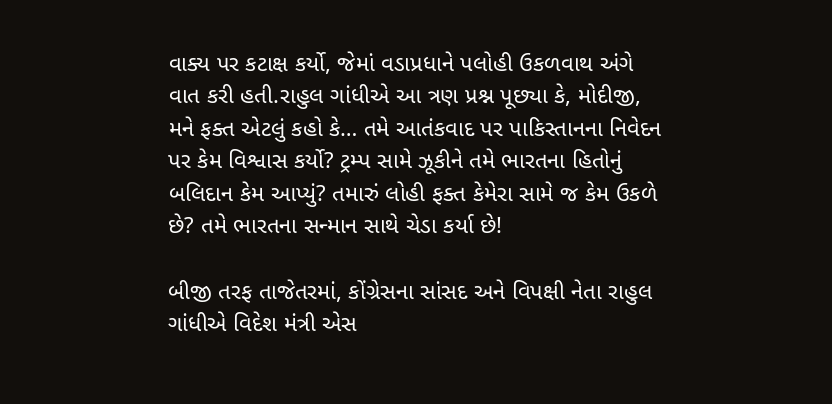વાક્ય પર કટાક્ષ કર્યો, જેમાં વડાપ્રધાને પલોહી ઉકળવાથ અંગે વાત કરી હતી.રાહુલ ગાંધીએ આ ત્રણ પ્રશ્ન પૂછ્યા કે, મોદીજી, મને ફક્ત એટલું કહો કે… તમે આતંકવાદ પર પાકિસ્તાનના નિવેદન પર કેમ વિશ્વાસ કર્યો? ટ્રમ્પ સામે ઝૂકીને તમે ભારતના હિતોનું બલિદાન કેમ આપ્યું? તમારું લોહી ફક્ત કેમેરા સામે જ કેમ ઉકળે છે? તમે ભારતના સન્માન સાથે ચેડા કર્યા છે!

બીજી તરફ તાજેતરમાં, કોંગ્રેસના સાંસદ અને વિપક્ષી નેતા રાહુલ ગાંધીએ વિદેશ મંત્રી એસ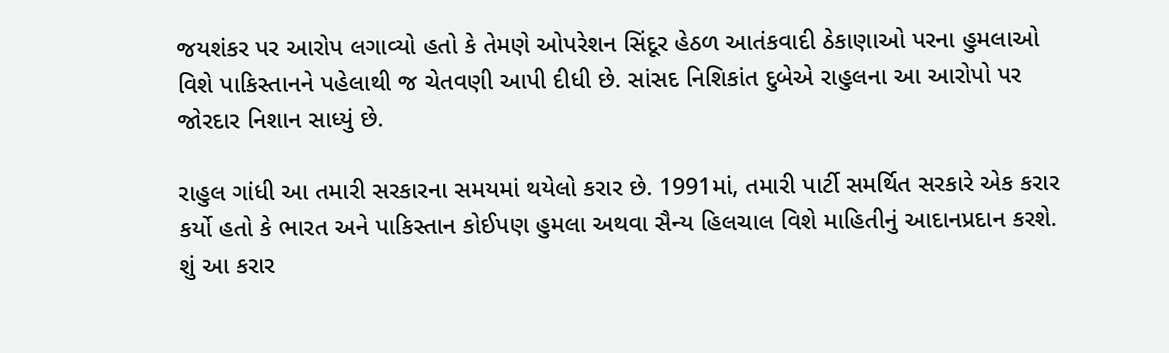જયશંકર પર આરોપ લગાવ્યો હતો કે તેમણે ઓપરેશન સિંદૂર હેઠળ આતંકવાદી ઠેકાણાઓ પરના હુમલાઓ વિશે પાકિસ્તાનને પહેલાથી જ ચેતવણી આપી દીધી છે. સાંસદ નિશિકાંત દુબેએ રાહુલના આ આરોપો પર જોરદાર નિશાન સાધ્યું છે.

રાહુલ ગાંધી આ તમારી સરકારના સમયમાં થયેલો કરાર છે. 1991માં, તમારી પાર્ટી સમર્થિત સરકારે એક કરાર કર્યો હતો કે ભારત અને પાકિસ્તાન કોઈપણ હુમલા અથવા સૈન્ય હિલચાલ વિશે માહિતીનું આદાનપ્રદાન કરશે. શું આ કરાર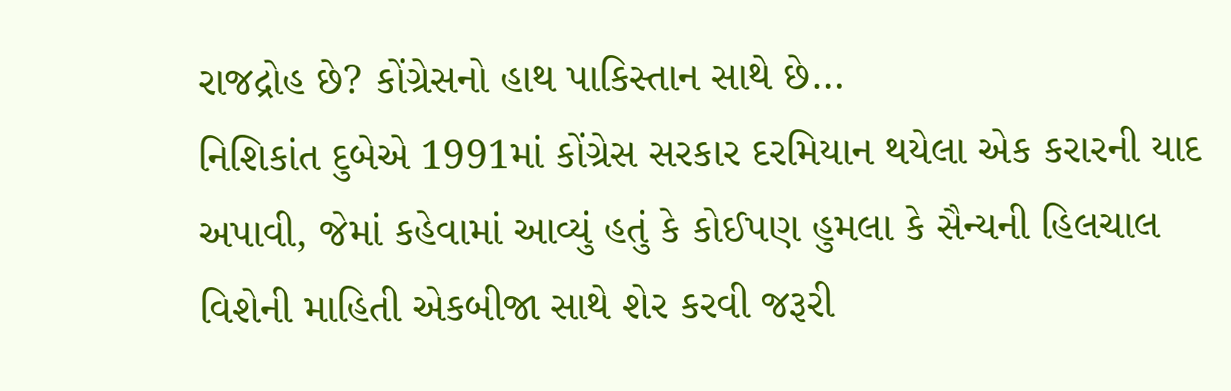રાજદ્રોહ છે? કોંગ્રેસનો હાથ પાકિસ્તાન સાથે છે…
નિશિકાંત દુબેએ 1991માં કોંગ્રેસ સરકાર દરમિયાન થયેલા એક કરારની યાદ અપાવી, જેમાં કહેવામાં આવ્યું હતું કે કોઈપણ હુમલા કે સૈન્યની હિલચાલ વિશેની માહિતી એકબીજા સાથે શેર કરવી જરૂરી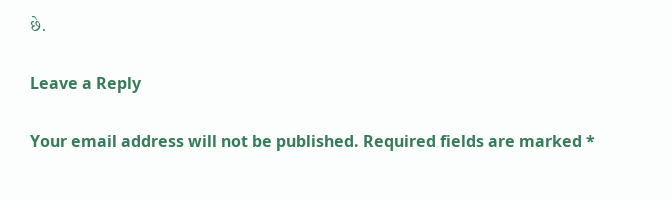છે.

Leave a Reply

Your email address will not be published. Required fields are marked *